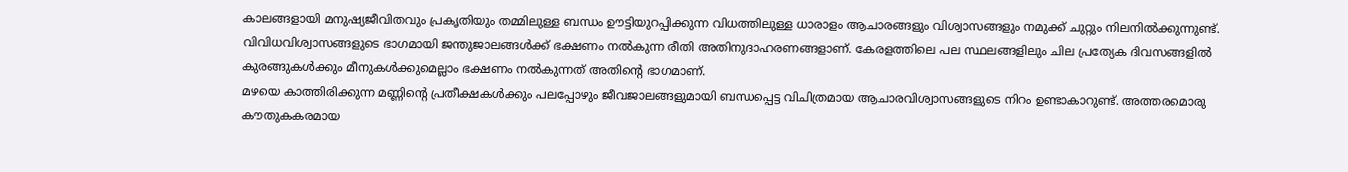കാലങ്ങളായി മനുഷ്യജീവിതവും പ്രകൃതിയും തമ്മിലുള്ള ബന്ധം ഊട്ടിയുറപ്പിക്കുന്ന വിധത്തിലുള്ള ധാരാളം ആചാരങ്ങളും വിശ്വാസങ്ങളും നമുക്ക് ചുറ്റും നിലനിൽക്കുന്നുണ്ട്. വിവിധവിശ്വാസങ്ങളുടെ ഭാഗമായി ജന്തുജാലങ്ങൾക്ക് ഭക്ഷണം നൽകുന്ന രീതി അതിനുദാഹരണങ്ങളാണ്. കേരളത്തിലെ പല സ്ഥലങ്ങളിലും ചില പ്രത്യേക ദിവസങ്ങളിൽ കുരങ്ങുകൾക്കും മീനുകൾക്കുമെല്ലാം ഭക്ഷണം നൽകുന്നത് അതിന്റെ ഭാഗമാണ്.
മഴയെ കാത്തിരിക്കുന്ന മണ്ണിന്റെ പ്രതീക്ഷകൾക്കും പലപ്പോഴും ജീവജാലങ്ങളുമായി ബന്ധപ്പെട്ട വിചിത്രമായ ആചാരവിശ്വാസങ്ങളുടെ നിറം ഉണ്ടാകാറുണ്ട്. അത്തരമൊരു കൗതുകകരമായ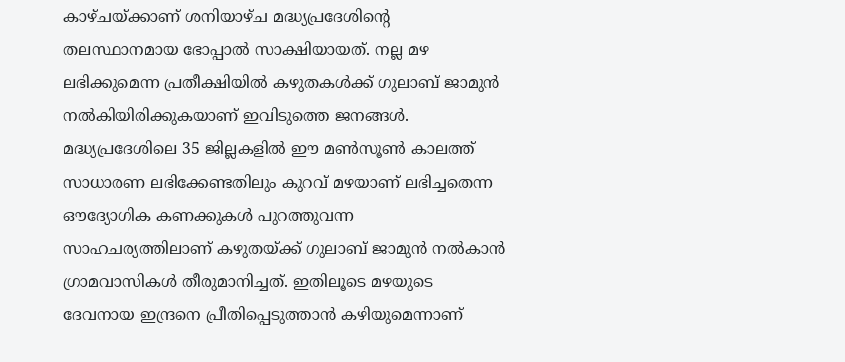കാഴ്ചയ്ക്കാണ് ശനിയാഴ്ച മദ്ധ്യപ്രദേശിന്റെ തലസ്ഥാനമായ ഭോപ്പാൽ സാക്ഷിയായത്. നല്ല മഴ ലഭിക്കുമെന്ന പ്രതീക്ഷിയിൽ കഴുതകൾക്ക് ഗുലാബ് ജാമുൻ നൽകിയിരിക്കുകയാണ് ഇവിടുത്തെ ജനങ്ങൾ.
മദ്ധ്യപ്രദേശിലെ 35 ജില്ലകളിൽ ഈ മൺസൂൺ കാലത്ത് സാധാരണ ലഭിക്കേണ്ടതിലും കുറവ് മഴയാണ് ലഭിച്ചതെന്ന ഔദ്യോഗിക കണക്കുകൾ പുറത്തുവന്ന സാഹചര്യത്തിലാണ് കഴുതയ്ക്ക് ഗുലാബ് ജാമുൻ നൽകാൻ ഗ്രാമവാസികൾ തീരുമാനിച്ചത്. ഇതിലൂടെ മഴയുടെ ദേവനായ ഇന്ദ്രനെ പ്രീതിപ്പെടുത്താൻ കഴിയുമെന്നാണ്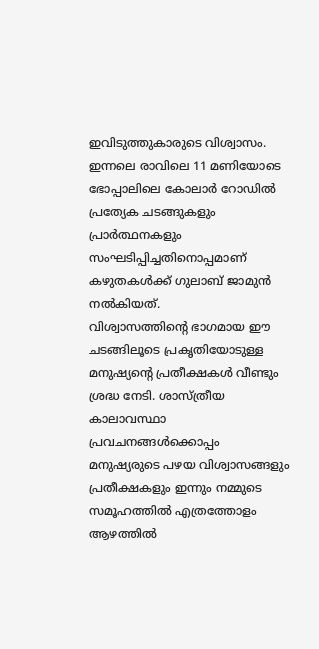ഇവിടുത്തുകാരുടെ വിശ്വാസം. ഇന്നലെ രാവിലെ 11 മണിയോടെ ഭോപ്പാലിലെ കോലാർ റോഡിൽ പ്രത്യേക ചടങ്ങുകളും പ്രാർത്ഥനകളും സംഘടിപ്പിച്ചതിനൊപ്പമാണ് കഴുതകൾക്ക് ഗുലാബ് ജാമുൻ നൽകിയത്.
വിശ്വാസത്തിന്റെ ഭാഗമായ ഈ ചടങ്ങിലൂടെ പ്രകൃതിയോടുള്ള മനുഷ്യന്റെ പ്രതീക്ഷകൾ വീണ്ടും ശ്രദ്ധ നേടി. ശാസ്ത്രീയ കാലാവസ്ഥാ പ്രവചനങ്ങൾക്കൊപ്പം മനുഷ്യരുടെ പഴയ വിശ്വാസങ്ങളും പ്രതീക്ഷകളും ഇന്നും നമ്മുടെ സമൂഹത്തിൽ എത്രത്തോളം ആഴത്തിൽ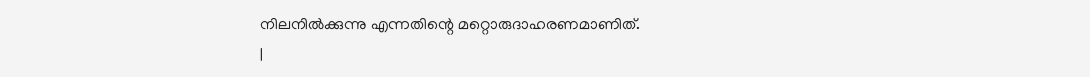നിലനിൽക്കുന്നു എന്നതിന്റെ മറ്റൊരുദാഹരണമാണിത്.
|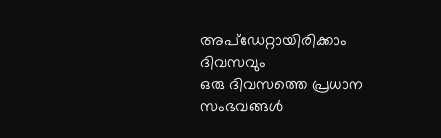അപ്ഡേറ്റായിരിക്കാം ദിവസവും
ഒരു ദിവസത്തെ പ്രധാന സംഭവങ്ങൾ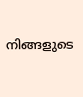നിങ്ങളുടെ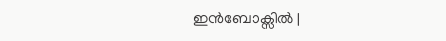ഇൻബോക്സിൽ |